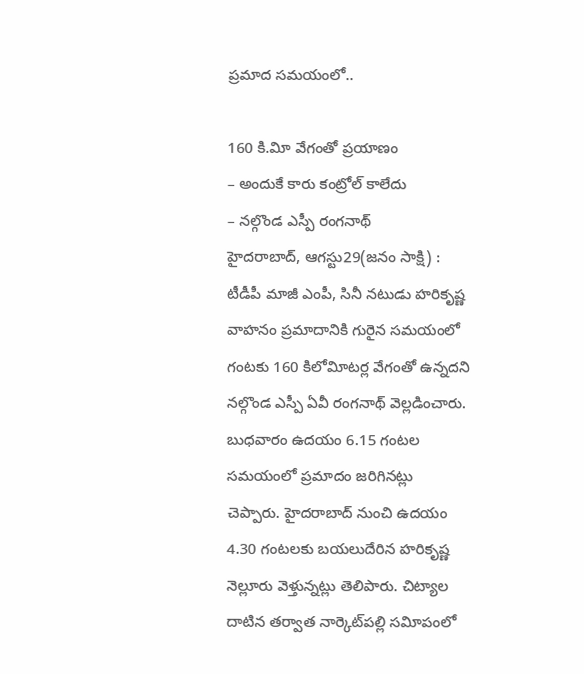ప్రమాద సమయంలో..

160 కి.విూ వేగంతో ప్రయాణం
– అందుకే కారు కంట్రోల్‌ కాలేదు
– నల్గొండ ఎస్పీ రంగనాథ్‌
హైదరాబాద్‌, ఆగస్టు29(జ‌నం సాక్షి) :  టీడీపీ మాజీ ఎంపీ, సినీ నటుడు హరికృష్ణ వాహనం ప్రమాదానికి గురైన సమయంలో గంటకు 160 కిలోవిూటర్ల వేగంతో ఉన్నదని నల్గొండ ఎస్పీ ఏవీ రంగనాథ్‌ వెల్లడించారు. బుధవారం ఉదయం 6.15 గంటల సమయంలో ప్రమాదం జరిగినట్లు చెప్పారు. హైదరాబాద్‌ నుంచి ఉదయం 4.30 గంటలకు బయలుదేరిన హరికృష్ణ నెల్లూరు వెళ్తున్నట్లు తెలిపారు. చిట్యాల దాటిన తర్వాత నార్కెట్‌పల్లి సవిూపంలో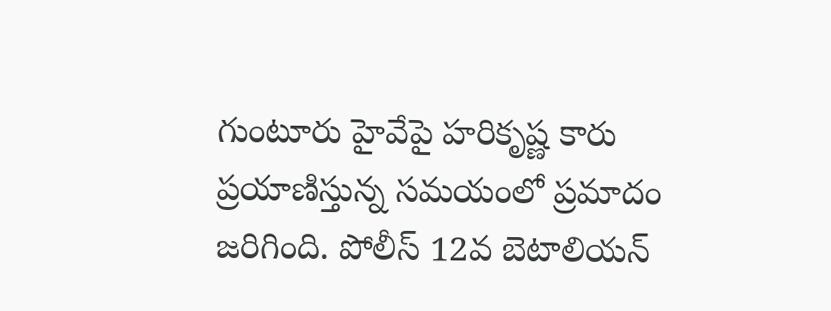గుంటూరు హైవేపై హరికృష్ణ కారు ప్రయాణిస్తున్న సమయంలో ప్రమాదం జరిగింది. పోలీస్‌ 12వ బెటాలియన్‌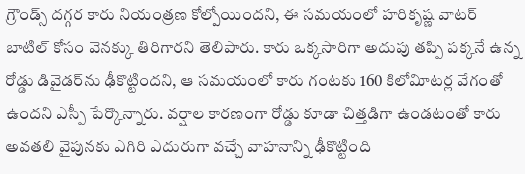గ్రౌండ్స్‌ దగ్గర కారు నియంత్రణ కోల్పోయిందని, ఈ సమయంలో హరికృష్ణ వాటర్‌ బాటిల్‌ కోసం వెనక్కు తిరిగారని తెలిపారు. కారు ఒక్కసారిగా అదుపు తప్పి పక్కనే ఉన్న రోడ్డు డివైడర్‌ను ఢీకొట్టిందని, ఆ సమయంలో కారు గంటకు 160 కిలోవిూటర్ల వేగంతో ఉందని ఎస్పీ పేర్కొన్నారు. వర్షాల కారణంగా రోడ్డు కూడా చిత్తడిగా ఉండటంతో కారు అవతలి వైపునకు ఎగిరి ఎదురుగా వచ్చే వాహనాన్ని ఢీకొట్టింది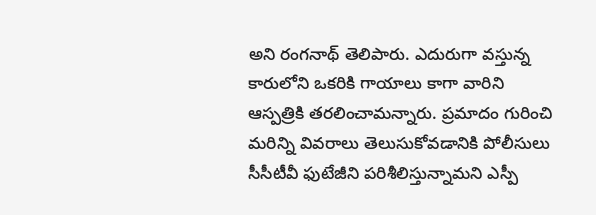అని రంగనాథ్‌ తెలిపారు. ఎదురుగా వస్తున్న కారులోని ఒకరికి గాయాలు కాగా వారిని ఆస్పత్రికి తరలించామన్నారు. ప్రమాదం గురించి మరిన్ని వివరాలు తెలుసుకోవడానికి పోలీసులు సీసీటీవీ ఫుటేజీని పరిశీలిస్తున్నామని ఎస్పీ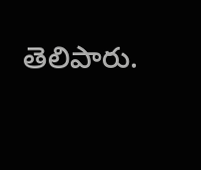తెలిపారు.